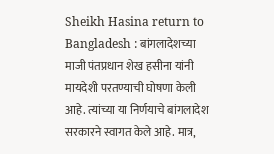Sheikh Hasina return to Bangladesh : बांगलादेशच्या माजी पंतप्रधान शेख हसीना यांनी मायदेशी परतण्याची घोषणा केली आहे. त्यांच्या या निर्णयाचे बांगलादेश सरकारने स्वागत केले आहे. मात्र,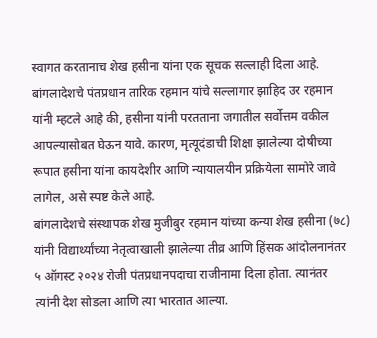स्वागत करतानाच शेख हसीना यांना एक सूचक सल्लाही दिला आहे. बांगलादेशचे पंतप्रधान तारिक रहमान यांचे सल्लागार झाहिद उर रहमान यांनी म्हटले आहे की, हसीना यांनी परतताना जगातील सर्वोत्तम वकील आपल्यासोबत घेऊन यावे. कारण, मृत्यूदंडाची शिक्षा झालेल्या दोषीच्या रूपात हसीना यांना कायदेशीर आणि न्यायालयीन प्रक्रियेला सामोरे जावे लागेल, असे स्पष्ट केले आहे.
बांगलादेशचे संस्थापक शेख मुजीबुर रहमान यांच्या कन्या शेख हसीना (७८) यांनी विद्यार्थ्यांच्या नेतृत्वाखाली झालेल्या तीव्र आणि हिंसक आंदोलनानंतर ५ ऑगस्ट २०२४ रोजी पंतप्रधानपदाचा राजीनामा दिला होता. त्यानंतर त्यांनी देश सोडला आणि त्या भारतात आल्या.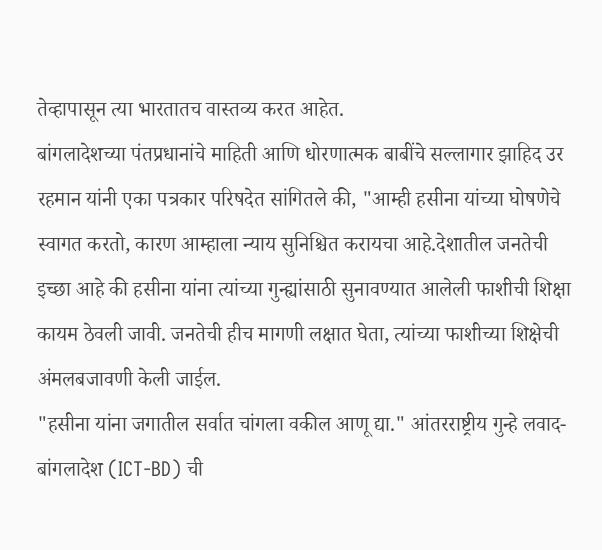तेव्हापासून त्या भारतातच वास्तव्य करत आहेत.
बांगलादेशच्या पंतप्रधानांचे माहिती आणि धोरणात्मक बाबींचे सल्लागार झाहिद उर रहमान यांनी एका पत्रकार परिषदेत सांगितले की, "आम्ही हसीना यांच्या घोषणेचे स्वागत करतो, कारण आम्हाला न्याय सुनिश्चित करायचा आहे.देशातील जनतेची इच्छा आहे की हसीना यांना त्यांच्या गुन्ह्यांसाठी सुनावण्यात आलेली फाशीची शिक्षा कायम ठेवली जावी. जनतेची हीच मागणी लक्षात घेता, त्यांच्या फाशीच्या शिक्षेची अंमलबजावणी केली जाईल.
"हसीना यांना जगातील सर्वात चांगला वकील आणू द्या." आंतरराष्ट्रीय गुन्हे लवाद-बांगलादेश (ICT-BD) ची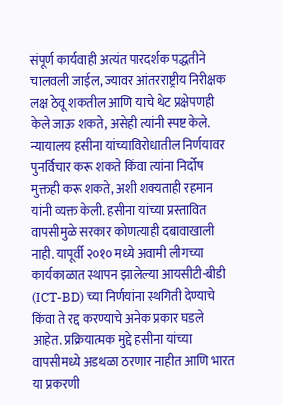संपूर्ण कार्यवाही अत्यंत पारदर्शक पद्धतीने चालवली जाईल, ज्यावर आंतरराष्ट्रीय निरीक्षक लक्ष ठेवू शकतील आणि याचे थेट प्रक्षेपणही केले जाऊ शकते, असेही त्यांनी स्पष्ट केले.
न्यायालय हसीना यांच्याविरोधातील निर्णयावर पुनर्विचार करू शकते किंवा त्यांना निर्दोष मुक्तही करू शकते, अशी शक्यताही रहमान यांनी व्यक्त केली. हसीना यांच्या प्रस्तावित वापसीमुळे सरकार कोणत्याही दबावाखाली नाही. यापूर्वी २०१० मध्ये अवामी लीगच्या कार्यकाळात स्थापन झालेल्या आयसीटी-बीडी (ICT-BD) च्या निर्णयांना स्थगिती देण्याचे किंवा ते रद्द करण्याचे अनेक प्रकार घडले आहेत. प्रक्रियात्मक मुद्दे हसीना यांच्या वापसीमध्ये अडथळा ठरणार नाहीत आणि भारत या प्रकरणी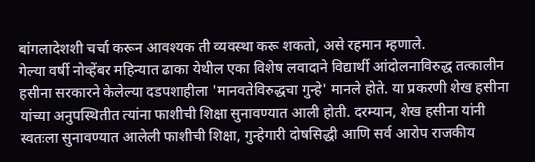बांगलादेशशी चर्चा करून आवश्यक ती व्यवस्था करू शकतो, असे रहमान म्हणाले.
गेल्या वर्षी नोव्हेंबर महिन्यात ढाका येथील एका विशेष लवादाने विद्यार्थी आंदोलनाविरुद्ध तत्कालीन हसीना सरकारने केलेल्या दडपशाहीला 'मानवतेविरुद्धचा गुन्हे' मानले होते. या प्रकरणी शेख हसीना यांच्या अनुपस्थितीत त्यांना फाशीची शिक्षा सुनावण्यात आली होती. दरम्यान, शेख हसीना यांनी स्वतःला सुनावण्यात आलेली फाशीची शिक्षा, गुन्हेगारी दोषसिद्धी आणि सर्व आरोप राजकीय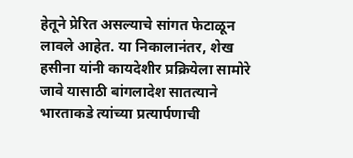हेतूने प्रेरित असल्याचे सांगत फेटाळून लावले आहेत. या निकालानंतर, शेख हसीना यांनी कायदेशीर प्रक्रियेला सामोरे जावे यासाठी बांगलादेश सातत्याने भारताकडे त्यांच्या प्रत्यार्पणाची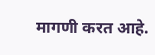मागणी करत आहे.